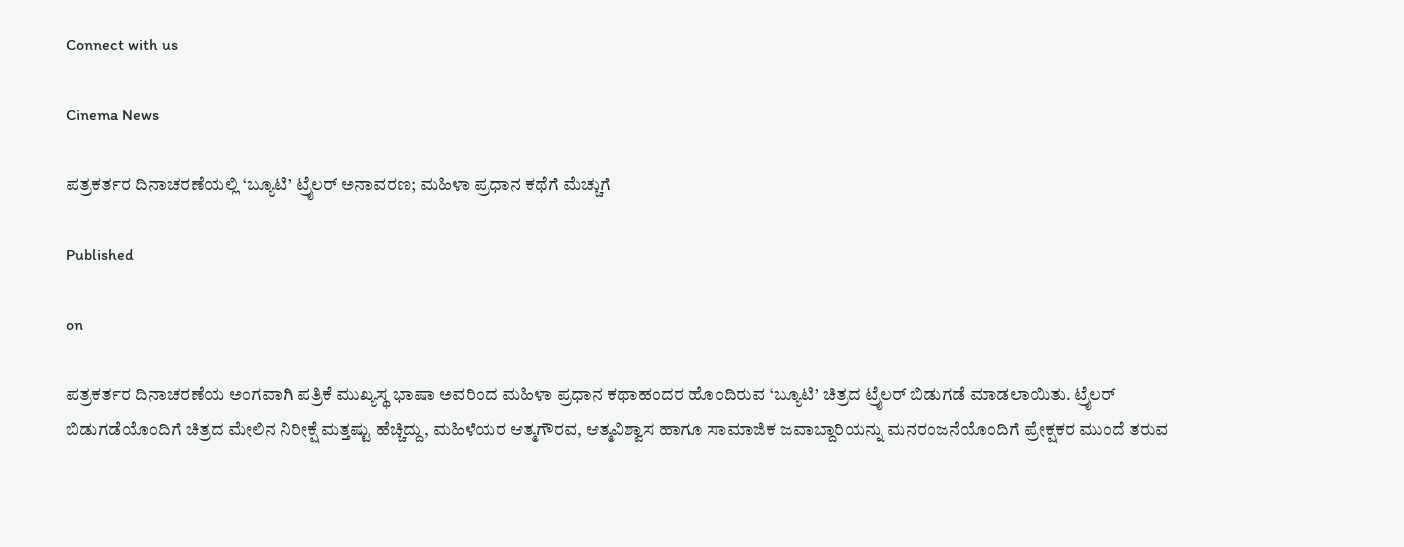Connect with us

Cinema News

ಪತ್ರಕರ್ತರ ದಿನಾಚರಣೆಯಲ್ಲಿ ‘ಬ್ಯೂಟಿ’ ಟ್ರೈಲರ್ ಅನಾವರಣ; ಮಹಿಳಾ ಪ್ರಧಾನ ಕಥೆಗೆ ಮೆಚ್ಚುಗೆ

Published

on

ಪತ್ರಕರ್ತರ ದಿನಾಚರಣೆಯ ಅಂಗವಾಗಿ ಪತ್ರಿಕೆ ಮುಖ್ಯಸ್ಥ ಭಾಷಾ ಅವರಿಂದ ಮಹಿಳಾ ಪ್ರಧಾನ ಕಥಾಹಂದರ ಹೊಂದಿರುವ ‘ಬ್ಯೂಟಿ’ ಚಿತ್ರದ ಟ್ರೈಲರ್ ಬಿಡುಗಡೆ ಮಾಡಲಾಯಿತು. ಟ್ರೈಲರ್ ಬಿಡುಗಡೆಯೊಂದಿಗೆ ಚಿತ್ರದ ಮೇಲಿನ ನಿರೀಕ್ಷೆ ಮತ್ತಷ್ಟು ಹೆಚ್ಚಿದ್ದು, ಮಹಿಳೆಯರ ಆತ್ಮಗೌರವ, ಆತ್ಮವಿಶ್ವಾಸ ಹಾಗೂ ಸಾಮಾಜಿಕ ಜವಾಬ್ದಾರಿಯನ್ನು ಮನರಂಜನೆಯೊಂದಿಗೆ ಪ್ರೇಕ್ಷಕರ ಮುಂದೆ ತರುವ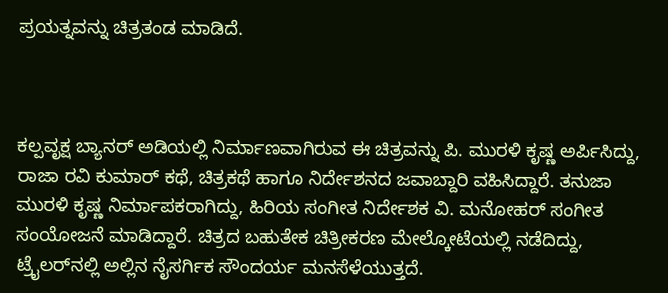ಪ್ರಯತ್ನವನ್ನು ಚಿತ್ರತಂಡ ಮಾಡಿದೆ.



ಕಲ್ಪವೃಕ್ಷ ಬ್ಯಾನರ್ ಅಡಿಯಲ್ಲಿ ನಿರ್ಮಾಣವಾಗಿರುವ ಈ ಚಿತ್ರವನ್ನು ಪಿ. ಮುರಳಿ ಕೃಷ್ಣ ಅರ್ಪಿಸಿದ್ದು, ರಾಜಾ ರವಿ ಕುಮಾರ್ ಕಥೆ, ಚಿತ್ರಕಥೆ ಹಾಗೂ ನಿರ್ದೇಶನದ ಜವಾಬ್ದಾರಿ ವಹಿಸಿದ್ದಾರೆ. ತನುಜಾ ಮುರಳಿ ಕೃಷ್ಣ ನಿರ್ಮಾಪಕರಾಗಿದ್ದು, ಹಿರಿಯ ಸಂಗೀತ ನಿರ್ದೇಶಕ ವಿ. ಮನೋಹರ್ ಸಂಗೀತ ಸಂಯೋಜನೆ ಮಾಡಿದ್ದಾರೆ. ಚಿತ್ರದ ಬಹುತೇಕ ಚಿತ್ರೀಕರಣ ಮೇಲ್ಕೋಟೆಯಲ್ಲಿ ನಡೆದಿದ್ದು, ಟ್ರೈಲರ್‌ನಲ್ಲಿ ಅಲ್ಲಿನ ನೈಸರ್ಗಿಕ ಸೌಂದರ್ಯ ಮನಸೆಳೆಯುತ್ತದೆ.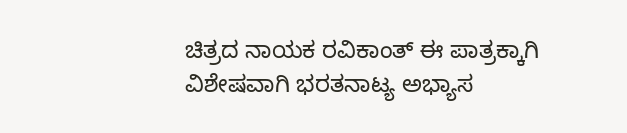ಚಿತ್ರದ ನಾಯಕ ರವಿಕಾಂತ್ ಈ ಪಾತ್ರಕ್ಕಾಗಿ ವಿಶೇಷವಾಗಿ ಭರತನಾಟ್ಯ ಅಭ್ಯಾಸ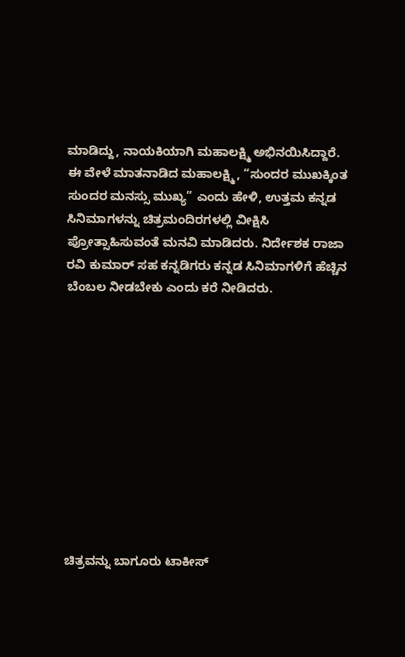ಮಾಡಿದ್ದು, ನಾಯಕಿಯಾಗಿ ಮಹಾಲಕ್ಷ್ಮಿ ಅಭಿನಯಿಸಿದ್ದಾರೆ. ಈ ವೇಳೆ ಮಾತನಾಡಿದ ಮಹಾಲಕ್ಷ್ಮಿ, “ಸುಂದರ ಮುಖಕ್ಕಿಂತ ಸುಂದರ ಮನಸ್ಸು ಮುಖ್ಯ” ಎಂದು ಹೇಳಿ, ಉತ್ತಮ ಕನ್ನಡ ಸಿನಿಮಾಗಳನ್ನು ಚಿತ್ರಮಂದಿರಗಳಲ್ಲಿ ವೀಕ್ಷಿಸಿ ಪ್ರೋತ್ಸಾಹಿಸುವಂತೆ ಮನವಿ ಮಾಡಿದರು. ನಿರ್ದೇಶಕ ರಾಜಾ ರವಿ ಕುಮಾರ್ ಸಹ ಕನ್ನಡಿಗರು ಕನ್ನಡ ಸಿನಿಮಾಗಳಿಗೆ ಹೆಚ್ಚಿನ ಬೆಂಬಲ ನೀಡಬೇಕು ಎಂದು ಕರೆ ನೀಡಿದರು.











ಚಿತ್ರವನ್ನು ಬಾಗೂರು ಟಾಕೀಸ್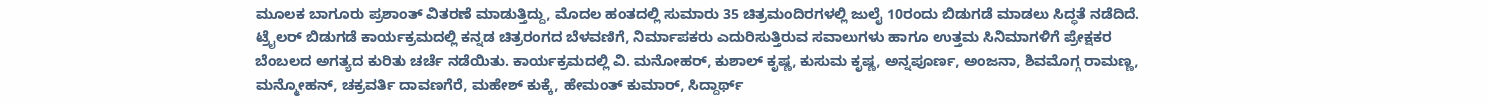ಮೂಲಕ ಬಾಗೂರು ಪ್ರಶಾಂತ್ ವಿತರಣೆ ಮಾಡುತ್ತಿದ್ದು, ಮೊದಲ ಹಂತದಲ್ಲಿ ಸುಮಾರು 35 ಚಿತ್ರಮಂದಿರಗಳಲ್ಲಿ ಜುಲೈ 10ರಂದು ಬಿಡುಗಡೆ ಮಾಡಲು ಸಿದ್ಧತೆ ನಡೆದಿದೆ. ಟ್ರೈಲರ್ ಬಿಡುಗಡೆ ಕಾರ್ಯಕ್ರಮದಲ್ಲಿ ಕನ್ನಡ ಚಿತ್ರರಂಗದ ಬೆಳವಣಿಗೆ, ನಿರ್ಮಾಪಕರು ಎದುರಿಸುತ್ತಿರುವ ಸವಾಲುಗಳು ಹಾಗೂ ಉತ್ತಮ ಸಿನಿಮಾಗಳಿಗೆ ಪ್ರೇಕ್ಷಕರ ಬೆಂಬಲದ ಅಗತ್ಯದ ಕುರಿತು ಚರ್ಚೆ ನಡೆಯಿತು. ಕಾರ್ಯಕ್ರಮದಲ್ಲಿ ವಿ. ಮನೋಹರ್, ಕುಶಾಲ್ ಕೃಷ್ಣ, ಕುಸುಮ ಕೃಷ್ಣ, ಅನ್ನಪೂರ್ಣ, ಅಂಜನಾ, ಶಿವಮೊಗ್ಗ ರಾಮಣ್ಣ, ಮನ್ಮೋಹನ್, ಚಕ್ರವರ್ತಿ ದಾವಣಗೆರೆ, ಮಹೇಶ್ ಕುಕ್ಕೆ, ಹೇಮಂತ್ ಕುಮಾರ್, ಸಿದ್ದಾರ್ಥ್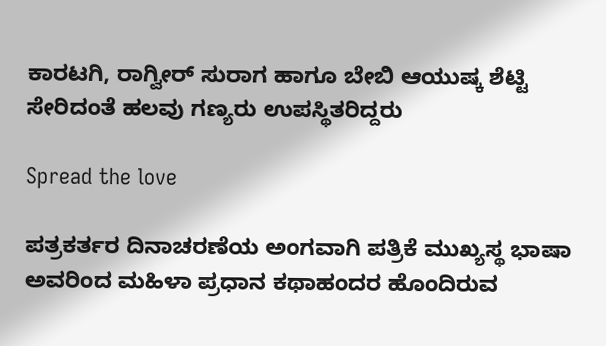ಕಾರಟಗಿ, ರಾಗ್ವೀರ್ ಸುರಾಗ ಹಾಗೂ ಬೇಬಿ ಆಯುಷ್ಕ ಶೆಟ್ಟಿ ಸೇರಿದಂತೆ ಹಲವು ಗಣ್ಯರು ಉಪಸ್ಥಿತರಿದ್ದರು

Spread the love

ಪತ್ರಕರ್ತರ ದಿನಾಚರಣೆಯ ಅಂಗವಾಗಿ ಪತ್ರಿಕೆ ಮುಖ್ಯಸ್ಥ ಭಾಷಾ ಅವರಿಂದ ಮಹಿಳಾ ಪ್ರಧಾನ ಕಥಾಹಂದರ ಹೊಂದಿರುವ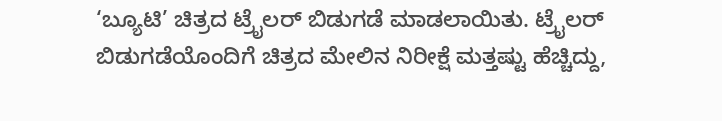‘ಬ್ಯೂಟಿ’ ಚಿತ್ರದ ಟ್ರೈಲರ್ ಬಿಡುಗಡೆ ಮಾಡಲಾಯಿತು. ಟ್ರೈಲರ್ ಬಿಡುಗಡೆಯೊಂದಿಗೆ ಚಿತ್ರದ ಮೇಲಿನ ನಿರೀಕ್ಷೆ ಮತ್ತಷ್ಟು ಹೆಚ್ಚಿದ್ದು,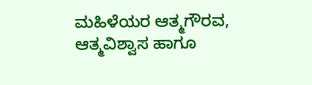ಮಹಿಳೆಯರ ಆತ್ಮಗೌರವ, ಆತ್ಮವಿಶ್ವಾಸ ಹಾಗೂ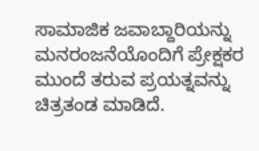ಸಾಮಾಜಿಕ ಜವಾಬ್ದಾರಿಯನ್ನು ಮನರಂಜನೆಯೊಂದಿಗೆ ಪ್ರೇಕ್ಷಕರ ಮುಂದೆ ತರುವ ಪ್ರಯತ್ನವನ್ನು ಚಿತ್ರತಂಡ ಮಾಡಿದೆ.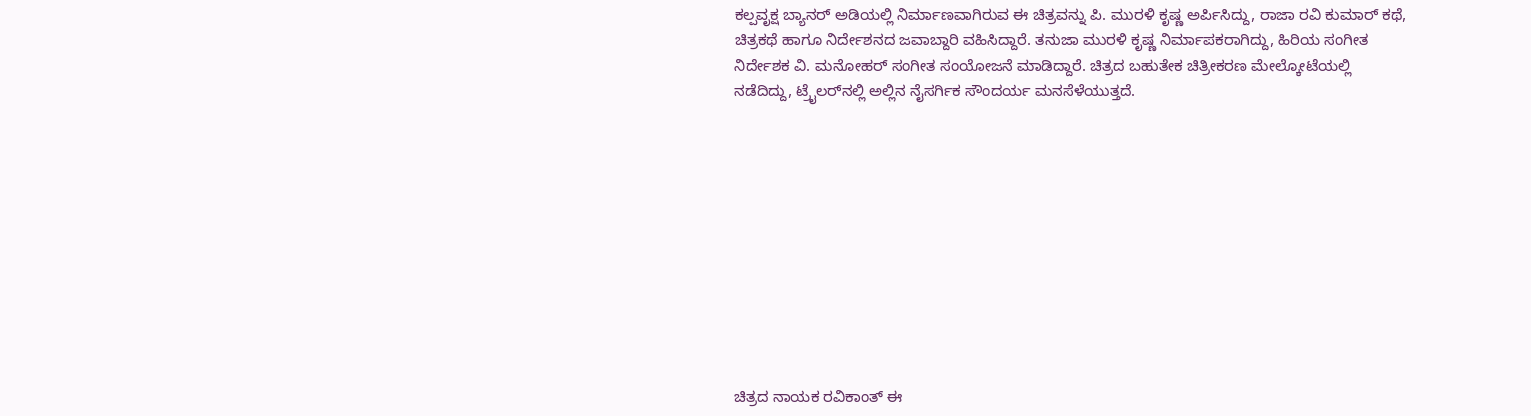ಕಲ್ಪವೃಕ್ಷ ಬ್ಯಾನರ್ ಅಡಿಯಲ್ಲಿ ನಿರ್ಮಾಣವಾಗಿರುವ ಈ ಚಿತ್ರವನ್ನು ಪಿ. ಮುರಳಿ ಕೃಷ್ಣ ಅರ್ಪಿಸಿದ್ದು, ರಾಜಾ ರವಿ ಕುಮಾರ್ ಕಥೆ, ಚಿತ್ರಕಥೆ ಹಾಗೂ ನಿರ್ದೇಶನದ ಜವಾಬ್ದಾರಿ ವಹಿಸಿದ್ದಾರೆ. ತನುಜಾ ಮುರಳಿ ಕೃಷ್ಣ ನಿರ್ಮಾಪಕರಾಗಿದ್ದು, ಹಿರಿಯ ಸಂಗೀತ ನಿರ್ದೇಶಕ ವಿ. ಮನೋಹರ್ ಸಂಗೀತ ಸಂಯೋಜನೆ ಮಾಡಿದ್ದಾರೆ. ಚಿತ್ರದ ಬಹುತೇಕ ಚಿತ್ರೀಕರಣ ಮೇಲ್ಕೋಟೆಯಲ್ಲಿ ನಡೆದಿದ್ದು, ಟ್ರೈಲರ್‌ನಲ್ಲಿ ಅಲ್ಲಿನ ನೈಸರ್ಗಿಕ ಸೌಂದರ್ಯ ಮನಸೆಳೆಯುತ್ತದೆ.











ಚಿತ್ರದ ನಾಯಕ ರವಿಕಾಂತ್ ಈ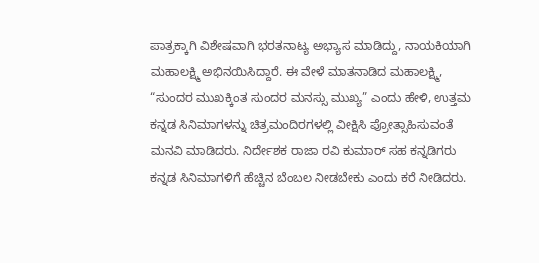ಪಾತ್ರಕ್ಕಾಗಿ ವಿಶೇಷವಾಗಿ ಭರತನಾಟ್ಯ ಅಭ್ಯಾಸ ಮಾಡಿದ್ದು, ನಾಯಕಿಯಾಗಿ ಮಹಾಲಕ್ಷ್ಮಿ ಅಭಿನಯಿಸಿದ್ದಾರೆ. ಈ ವೇಳೆ ಮಾತನಾಡಿದ ಮಹಾಲಕ್ಷ್ಮಿ, “ಸುಂದರ ಮುಖಕ್ಕಿಂತ ಸುಂದರ ಮನಸ್ಸು ಮುಖ್ಯ” ಎಂದು ಹೇಳಿ, ಉತ್ತಮ ಕನ್ನಡ ಸಿನಿಮಾಗಳನ್ನು ಚಿತ್ರಮಂದಿರಗಳಲ್ಲಿ ವೀಕ್ಷಿಸಿ ಪ್ರೋತ್ಸಾಹಿಸುವಂತೆ ಮನವಿ ಮಾಡಿದರು. ನಿರ್ದೇಶಕ ರಾಜಾ ರವಿ ಕುಮಾರ್ ಸಹ ಕನ್ನಡಿಗರು ಕನ್ನಡ ಸಿನಿಮಾಗಳಿಗೆ ಹೆಚ್ಚಿನ ಬೆಂಬಲ ನೀಡಬೇಕು ಎಂದು ಕರೆ ನೀಡಿದರು.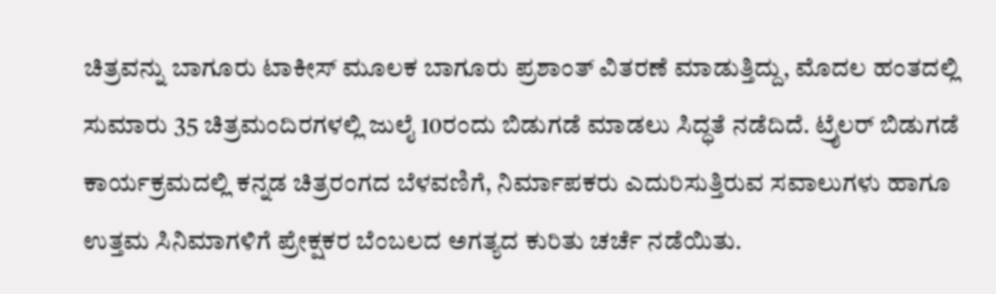ಚಿತ್ರವನ್ನು ಬಾಗೂರು ಟಾಕೀಸ್ ಮೂಲಕ ಬಾಗೂರು ಪ್ರಶಾಂತ್ ವಿತರಣೆ ಮಾಡುತ್ತಿದ್ದು, ಮೊದಲ ಹಂತದಲ್ಲಿ ಸುಮಾರು 35 ಚಿತ್ರಮಂದಿರಗಳಲ್ಲಿ ಜುಲೈ 10ರಂದು ಬಿಡುಗಡೆ ಮಾಡಲು ಸಿದ್ಧತೆ ನಡೆದಿದೆ. ಟ್ರೈಲರ್ ಬಿಡುಗಡೆ ಕಾರ್ಯಕ್ರಮದಲ್ಲಿ ಕನ್ನಡ ಚಿತ್ರರಂಗದ ಬೆಳವಣಿಗೆ, ನಿರ್ಮಾಪಕರು ಎದುರಿಸುತ್ತಿರುವ ಸವಾಲುಗಳು ಹಾಗೂ ಉತ್ತಮ ಸಿನಿಮಾಗಳಿಗೆ ಪ್ರೇಕ್ಷಕರ ಬೆಂಬಲದ ಅಗತ್ಯದ ಕುರಿತು ಚರ್ಚೆ ನಡೆಯಿತು.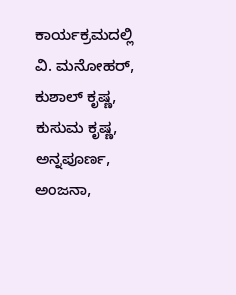ಕಾರ್ಯಕ್ರಮದಲ್ಲಿ ವಿ. ಮನೋಹರ್, ಕುಶಾಲ್ ಕೃಷ್ಣ, ಕುಸುಮ ಕೃಷ್ಣ, ಅನ್ನಪೂರ್ಣ, ಅಂಜನಾ,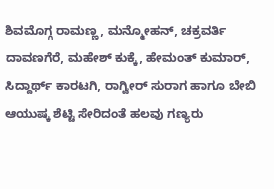ಶಿವಮೊಗ್ಗ ರಾಮಣ್ಣ, ಮನ್ಮೋಹನ್, ಚಕ್ರವರ್ತಿ ದಾವಣಗೆರೆ, ಮಹೇಶ್ ಕುಕ್ಕೆ, ಹೇಮಂತ್ ಕುಮಾರ್, ಸಿದ್ದಾರ್ಥ್ ಕಾರಟಗಿ, ರಾಗ್ವೀರ್ ಸುರಾಗ ಹಾಗೂ ಬೇಬಿ ಆಯುಷ್ಕ ಶೆಟ್ಟಿ ಸೇರಿದಂತೆ ಹಲವು ಗಣ್ಯರು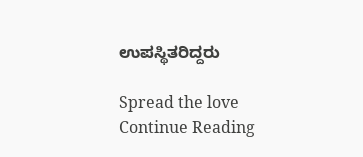ಉಪಸ್ಥಿತರಿದ್ದರು

Spread the love
Continue Reading